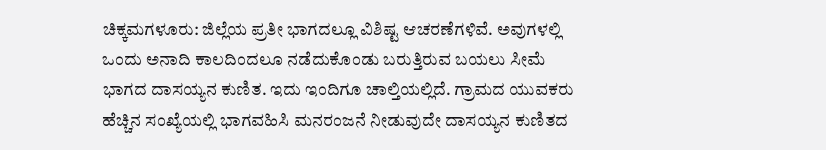ಚಿಕ್ಕಮಗಳೂರು: ಜಿಲ್ಲೆಯ ಪ್ರತೀ ಭಾಗದಲ್ಲೂ ವಿಶಿಷ್ಟ ಆಚರಣೆಗಳಿವೆ. ಅವುಗಳಲ್ಲಿ ಒಂದು ಅನಾದಿ ಕಾಲದಿಂದಲೂ ನಡೆದುಕೊಂಡು ಬರುತ್ತಿರುವ ಬಯಲು ಸೀಮೆ ಭಾಗದ ದಾಸಯ್ಯನ ಕುಣಿತ. ಇದು ಇಂದಿಗೂ ಚಾಲ್ತಿಯಲ್ಲಿದೆ. ಗ್ರಾಮದ ಯುವಕರು ಹೆಚ್ಚಿನ ಸಂಖ್ಯೆಯಲ್ಲಿ ಭಾಗವಹಿಸಿ ಮನರಂಜನೆ ನೀಡುವುದೇ ದಾಸಯ್ಯನ ಕುಣಿತದ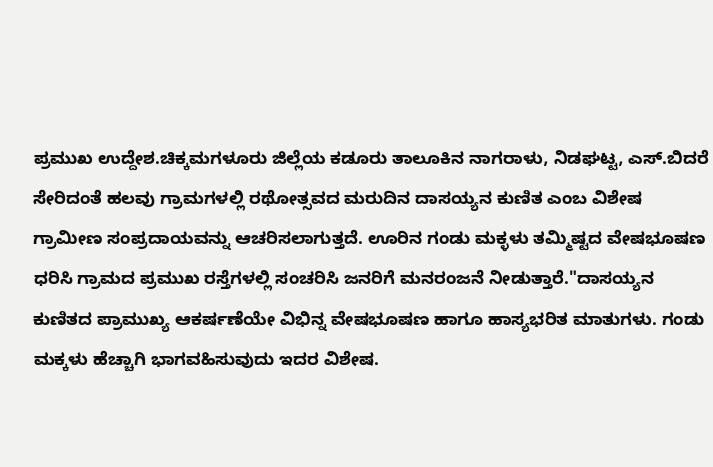ಪ್ರಮುಖ ಉದ್ದೇಶ.ಚಿಕ್ಕಮಗಳೂರು ಜಿಲ್ಲೆಯ ಕಡೂರು ತಾಲೂಕಿನ ನಾಗರಾಳು, ನಿಡಘಟ್ಟ, ಎಸ್.ಬಿದರೆ ಸೇರಿದಂತೆ ಹಲವು ಗ್ರಾಮಗಳಲ್ಲಿ ರಥೋತ್ಸವದ ಮರುದಿನ ದಾಸಯ್ಯನ ಕುಣಿತ ಎಂಬ ವಿಶೇಷ ಗ್ರಾಮೀಣ ಸಂಪ್ರದಾಯವನ್ನು ಆಚರಿಸಲಾಗುತ್ತದೆ. ಊರಿನ ಗಂಡು ಮಕ್ಳಳು ತಮ್ಮಿಷ್ಟದ ವೇಷಭೂಷಣ ಧರಿಸಿ ಗ್ರಾಮದ ಪ್ರಮುಖ ರಸ್ತೆಗಳಲ್ಲಿ ಸಂಚರಿಸಿ ಜನರಿಗೆ ಮನರಂಜನೆ ನೀಡುತ್ತಾರೆ."ದಾಸಯ್ಯನ ಕುಣಿತದ ಪ್ರಾಮುಖ್ಯ ಆಕರ್ಷಣೆಯೇ ವಿಭಿನ್ನ ವೇಷಭೂಷಣ ಹಾಗೂ ಹಾಸ್ಯಭರಿತ ಮಾತುಗಳು. ಗಂಡು ಮಕ್ಕಳು ಹೆಚ್ಚಾಗಿ ಭಾಗವಹಿಸುವುದು ಇದರ ವಿಶೇಷ.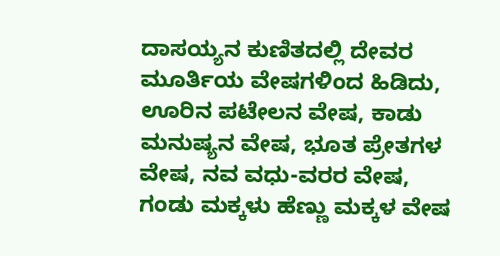ದಾಸಯ್ಯನ ಕುಣಿತದಲ್ಲಿ ದೇವರ ಮೂರ್ತಿಯ ವೇಷಗಳಿಂದ ಹಿಡಿದು, ಊರಿನ ಪಟೇಲನ ವೇಷ, ಕಾಡು ಮನುಷ್ಯನ ವೇಷ, ಭೂತ ಪ್ರೇತಗಳ ವೇಷ, ನವ ವಧು-ವರರ ವೇಷ, ಗಂಡು ಮಕ್ಕಳು ಹೆಣ್ಣು ಮಕ್ಕಳ ವೇಷ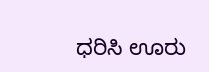ಧರಿಸಿ ಊರು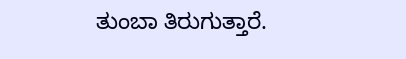ತುಂಬಾ ತಿರುಗುತ್ತಾರೆ.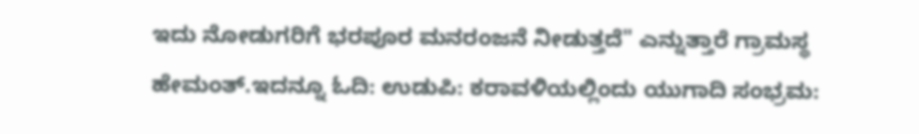ಇದು ನೋಡುಗರಿಗೆ ಭರಪೂರ ಮನರಂಜನೆ ನೀಡುತ್ತದೆ" ಎನ್ನುತ್ತಾರೆ ಗ್ರಾಮಸ್ಥ ಹೇಮಂತ್.ಇದನ್ನೂ ಓದಿ: ಉಡುಪಿ: ಕರಾವಳಿಯಲ್ಲಿಂದು ಯುಗಾದಿ ಸಂಭ್ರಮ: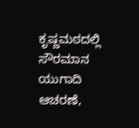ಕೃಷ್ಣಮಠದಲ್ಲಿ ಸೌರಮಾನ ಯುಗಾದಿ ಆಚರಣೆ,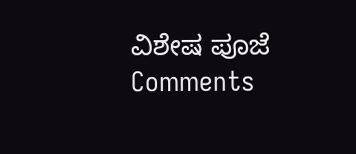ವಿಶೇಷ ಪೂಜೆ
Comments